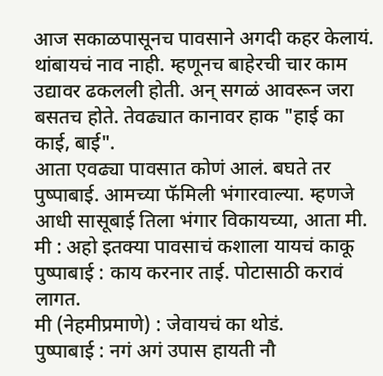आज सकाळपासूनच पावसाने अगदी कहर केलायं. थांबायचं नाव नाही. म्हणूनच बाहेरची चार काम उद्यावर ढकलली होती. अन् सगळं आवरून जरा बसतच होते. तेवढ्यात कानावर हाक "हाई का काई, बाई".
आता एवढ्या पावसात कोणं आलं. बघते तर पुष्पाबाई. आमच्या फॅमिली भंगारवाल्या. म्हणजे आधी सासूबाई तिला भंगार विकायच्या, आता मी.
मी : अहो इतक्या पावसाचं कशाला यायचं काकू
पुष्पाबाई : काय करनार ताई. पोटासाठी करावं लागत.
मी (नेहमीप्रमाणे) : जेवायचं का थोडं.
पुष्पाबाई : नगं अगं उपास हायती नौ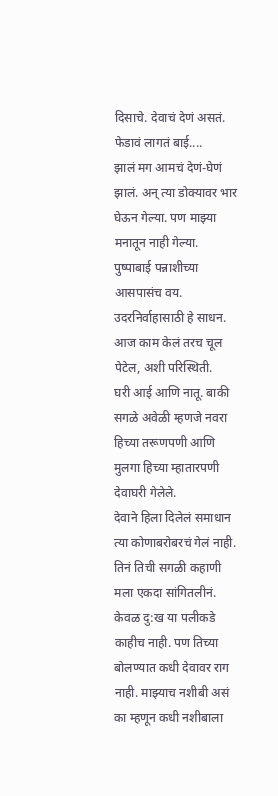दिसाचे. देवाचं देणं असतं. फेडावं लागतं बाई....
झालं मग आमचं देणं-घेणं झालं. अन् त्या डोक्यावर भार घेऊन गेल्या. पण माझ्या मनातून नाही गेल्या.
पुष्पाबाई पन्नाशीच्या आसपासंच वय. उदरनिर्वाहासाठी हे साधन. आज काम केलं तरच चूल पेटेल, अशी परिस्थिती.
घरी आई आणि नातू. बाकी सगळे अवेळी म्हणजे नवरा हिच्या तरूणपणी आणि मुलगा हिच्या म्हातारपणी देवाघरी गेलेले.
देवाने हिला दिलेलं समाधान त्या कोणाबरोबरचं गेलं नाही.
तिनं तिची सगळी कहाणी मला एकदा सांगितलीनं. केवळ दु:ख या पलीकडे काहीच नाही. पण तिच्या बोलण्यात कधी देवावर राग नाही. माझ्याच नशीबी असं का म्हणून कधी नशीबाला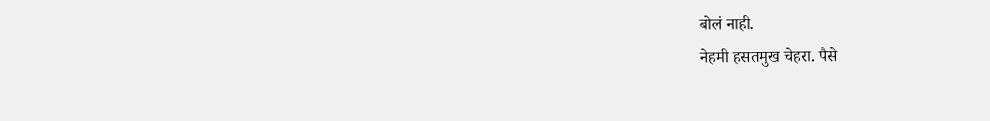बोलं नाही.
नेहमी हसतमुख चेहरा. पैसे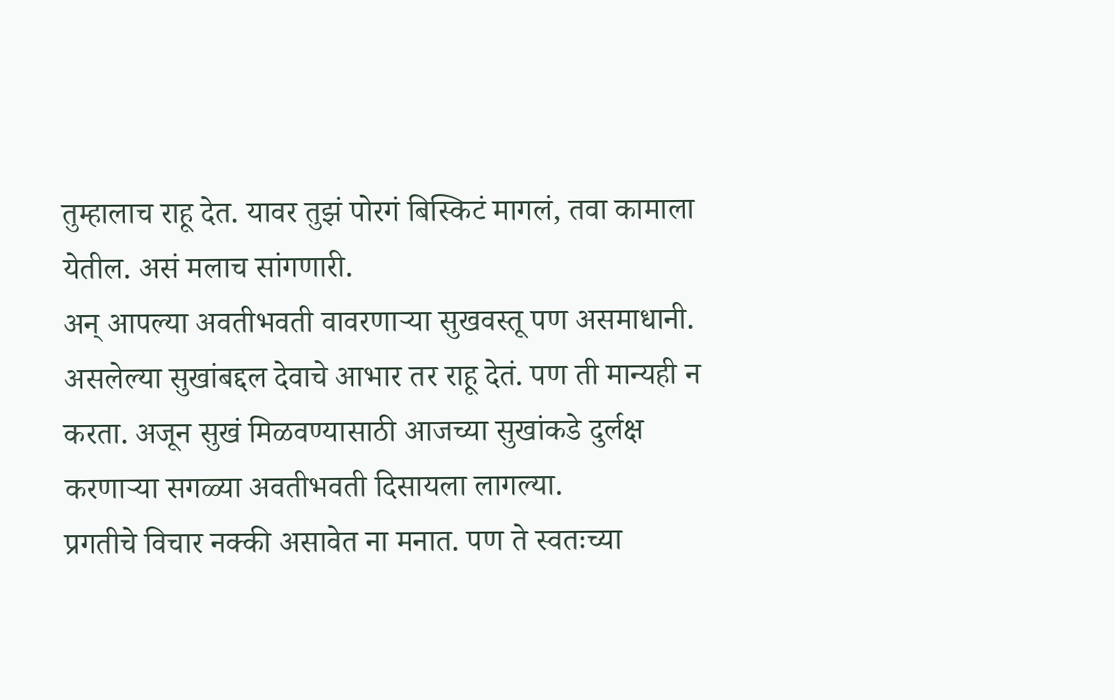तुम्हालाच राहू देत. यावर तुझं पोरगं बिस्किटं मागलं, तवा कामाला येतील. असं मलाच सांगणारी.
अन् आपल्या अवतीभवती वावरणाऱ्या सुखवस्तू पण असमाधानी. असलेल्या सुखांबद्दल देवाचे आभार तर राहू देतं. पण ती मान्यही न करता. अजून सुखं मिळवण्यासाठी आजच्या सुखांकडे दुर्लक्ष करणाऱ्या सगळ्या अवतीभवती दिसायला लागल्या.
प्रगतीचे विचार नक्की असावेत ना मनात. पण ते स्वतःच्या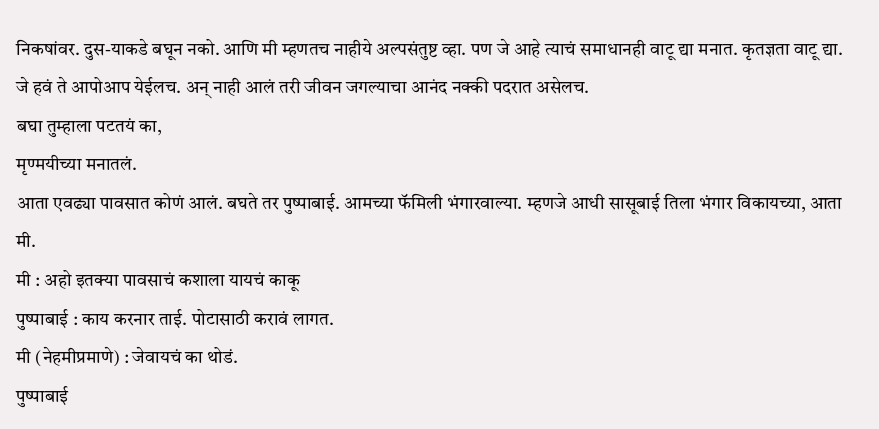निकषांवर. दुस-याकडे बघून नको. आणि मी म्हणतच नाहीये अल्पसंतुष्ट व्हा. पण जे आहे त्याचं समाधानही वाटू द्या मनात. कृतज्ञता वाटू द्या.
जे हवं ते आपोआप येईलच. अन् नाही आलं तरी जीवन जगल्याचा आनंद नक्की पदरात असेलच.
बघा तुम्हाला पटतयं का,
मृण्मयीच्या मनातलं.
आता एवढ्या पावसात कोणं आलं. बघते तर पुष्पाबाई. आमच्या फॅमिली भंगारवाल्या. म्हणजे आधी सासूबाई तिला भंगार विकायच्या, आता मी.
मी : अहो इतक्या पावसाचं कशाला यायचं काकू
पुष्पाबाई : काय करनार ताई. पोटासाठी करावं लागत.
मी (नेहमीप्रमाणे) : जेवायचं का थोडं.
पुष्पाबाई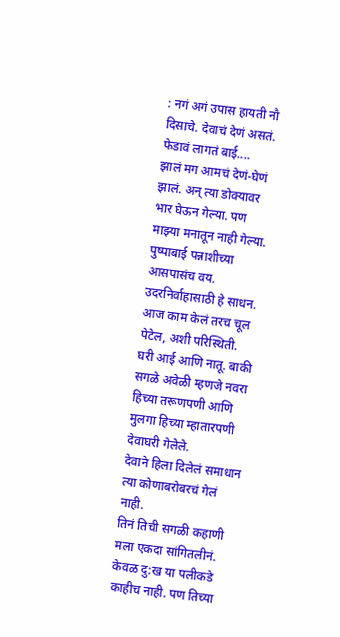: नगं अगं उपास हायती नौ दिसाचे. देवाचं देणं असतं. फेडावं लागतं बाई....
झालं मग आमचं देणं-घेणं झालं. अन् त्या डोक्यावर भार घेऊन गेल्या. पण माझ्या मनातून नाही गेल्या.
पुष्पाबाई पन्नाशीच्या आसपासंच वय. उदरनिर्वाहासाठी हे साधन. आज काम केलं तरच चूल पेटेल, अशी परिस्थिती.
घरी आई आणि नातू. बाकी सगळे अवेळी म्हणजे नवरा हिच्या तरूणपणी आणि मुलगा हिच्या म्हातारपणी देवाघरी गेलेले.
देवाने हिला दिलेलं समाधान त्या कोणाबरोबरचं गेलं नाही.
तिनं तिची सगळी कहाणी मला एकदा सांगितलीनं. केवळ दु:ख या पलीकडे काहीच नाही. पण तिच्या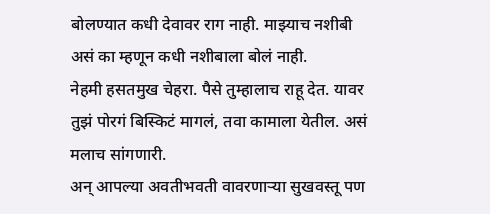बोलण्यात कधी देवावर राग नाही. माझ्याच नशीबी असं का म्हणून कधी नशीबाला बोलं नाही.
नेहमी हसतमुख चेहरा. पैसे तुम्हालाच राहू देत. यावर तुझं पोरगं बिस्किटं मागलं, तवा कामाला येतील. असं मलाच सांगणारी.
अन् आपल्या अवतीभवती वावरणाऱ्या सुखवस्तू पण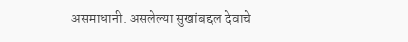असमाधानी. असलेल्या सुखांबद्दल देवाचे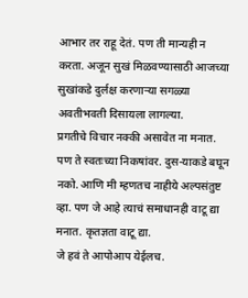आभार तर राहू देतं. पण ती मान्यही न करता. अजून सुखं मिळवण्यासाठी आजच्या सुखांकडे दुर्लक्ष करणाऱ्या सगळ्या अवतीभवती दिसायला लागल्या.
प्रगतीचे विचार नक्की असावेत ना मनात. पण ते स्वतःच्या निकषांवर. दुस-याकडे बघून नको. आणि मी म्हणतच नाहीये अल्पसंतुष्ट व्हा. पण जे आहे त्याचं समाधानही वाटू द्या मनात. कृतज्ञता वाटू द्या.
जे हवं ते आपोआप येईलच.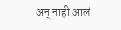अन् नाही आलं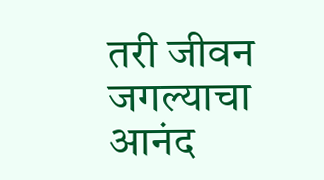तरी जीवन जगल्याचा आनंद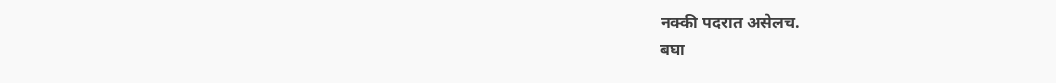नक्की पदरात असेलच.
बघा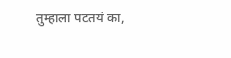तुम्हाला पटतयं का,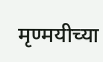मृण्मयीच्या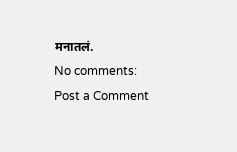मनातलं.
No comments:
Post a Comment